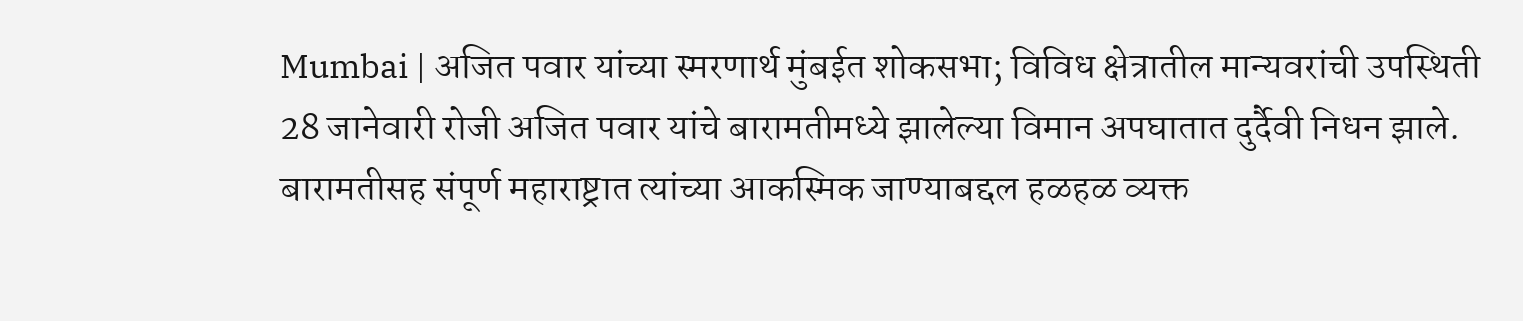Mumbai | अजित पवार यांच्या स्मरणार्थ मुंबईत शोकसभा; विविध क्षेत्रातील मान्यवरांची उपस्थिती
28 जानेवारी रोजी अजित पवार यांचे बारामतीमध्ये झालेल्या विमान अपघातात दुर्दैवी निधन झाले. बारामतीसह संपूर्ण महाराष्ट्रात त्यांच्या आकस्मिक जाण्याबद्दल हळहळ व्यक्त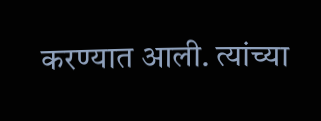करण्यात आली. त्यांच्या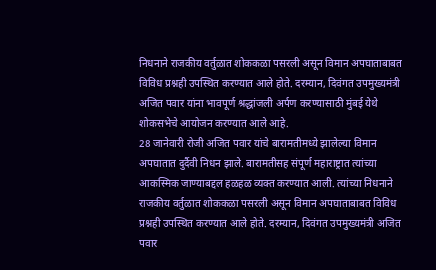निधनाने राजकीय वर्तुळात शोककळा पसरली असून विमान अपघाताबाबत विविध प्रश्नही उपस्थित करण्यात आले होते. दरम्यान, दिवंगत उपमुख्यमंत्री अजित पवार यांना भावपूर्ण श्रद्धांजली अर्पण करण्यासाठी मुंबई येथे शोकसभेचे आयोजन करण्यात आले आहे.
28 जानेवारी रोजी अजित पवार यांचे बारामतीमध्ये झालेल्या विमान अपघातात दुर्दैवी निधन झाले. बारामतीसह संपूर्ण महाराष्ट्रात त्यांच्या आकस्मिक जाण्याबद्दल हळहळ व्यक्त करण्यात आली. त्यांच्या निधनाने राजकीय वर्तुळात शोककळा पसरली असून विमान अपघाताबाबत विविध प्रश्नही उपस्थित करण्यात आले होते. दरम्यान, दिवंगत उपमुख्यमंत्री अजित पवार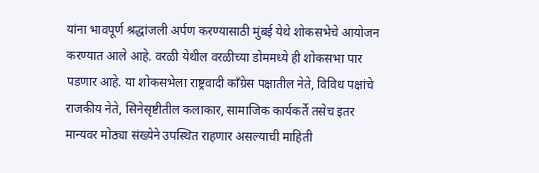यांना भावपूर्ण श्रद्धांजली अर्पण करण्यासाठी मुंबई येथे शोकसभेचे आयोजन करण्यात आले आहे. वरळी येथील वरळीच्या डोममध्ये ही शोकसभा पार पडणार आहे. या शोकसभेला राष्ट्रवादी काँग्रेस पक्षातील नेते, विविध पक्षांचे राजकीय नेते, सिनेसृष्टीतील कलाकार, सामाजिक कार्यकर्ते तसेच इतर मान्यवर मोठ्या संख्येने उपस्थित राहणार असल्याची माहिती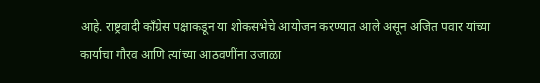आहे. राष्ट्रवादी काँग्रेस पक्षाकडून या शोकसभेचे आयोजन करण्यात आले असून अजित पवार यांच्या कार्याचा गौरव आणि त्यांच्या आठवणींना उजाळा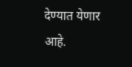देण्यात येणार आहे.